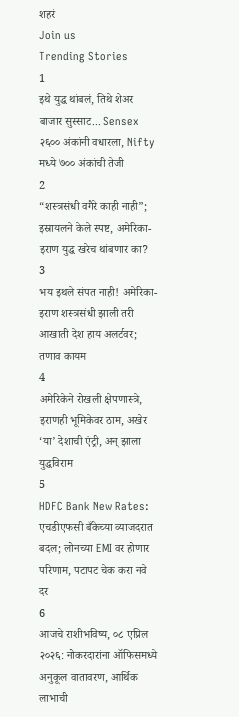शहरं
Join us
Trending Stories
1
इथे युद्ध थांबलं, तिथे शेअर बाजार सुस्साट... Sensex २६०० अंकांनी वधारला, Nifty मध्ये ७०० अंकांची तेजी
2
“शस्त्रसंधी वगैरे काही नाही”; इस्रायलने केले स्पष्ट, अमेरिका-इराण युद्ध खरेच थांबणार का?
3
भय इथले संपत नाही! अमेरिका-इराण शस्त्रसंधी झाली तरी आखाती देश हाय अलर्टवर; तणाव कायम
4
अमेरिकेने रोखली क्षेपणास्त्रे, इराणही भूमिकेवर ठाम, अखेर ‘या’ देशाची एंट्री, अन् झाला युद्धविराम
5
HDFC Bank New Rates: एचडीएफसी बँकेच्या व्याजदरात बदल; लोनच्या EMI वर होणार परिणाम, पटापट चेक करा नवे दर
6
आजचे राशीभविष्य, ०८ एप्रिल २०२६: नोकरदारांना ऑफिसमध्ये अनुकूल वातावरण, आर्थिक लाभाची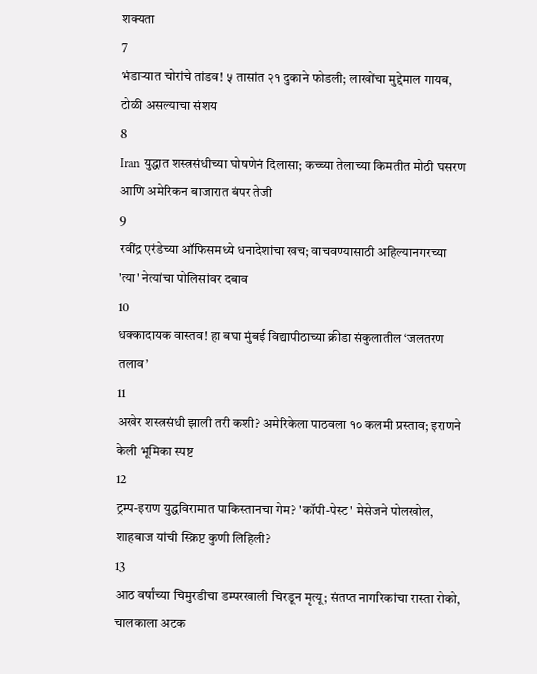शक्यता
7
भंडाऱ्यात चोरांचे तांडव! ५ तासांत २१ दुकाने फोडली; लाखोंचा मुद्देमाल गायब, टोळी असल्याचा संशय
8
Iran युद्धात शस्त्रसंधीच्या घोषणेनं दिलासा; कच्च्या तेलाच्या किमतीत मोठी घसरण आणि अमेरिकन बाजारात बंपर तेजी
9
रवींद्र एरंडेच्या ऑफिसमध्ये धनादेशांचा खच; वाचवण्यासाठी अहिल्यानगरच्या 'त्या' नेत्यांचा पोलिसांवर दबाव
10
धक्कादायक वास्तव! हा बघा मुंबई विद्यापीठाच्या क्रीडा संकुलातील ‘जलतरण तलाव’
11
अखेर शस्त्रसंधी झाली तरी कशी? अमेरिकेला पाठवला १० कलमी प्रस्ताव; इराणने केली भूमिका स्पष्ट
12
ट्रम्प-इराण युद्धविरामात पाकिस्तानचा गेम? 'कॉपी-पेस्ट' मेसेजने पोलखोल, शाहबाज यांची स्क्रिप्ट कुणी लिहिली?
13
आठ वर्षांच्या चिमुरडीचा डम्परखाली चिरडून मृत्यू; संतप्त नागरिकांचा रास्ता रोको, चालकाला अटक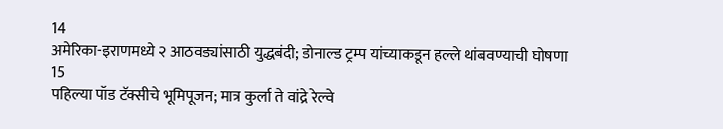14
अमेरिका-इराणमध्ये २ आठवड्यांसाठी युद्धबंदी; डोनाल्ड ट्रम्प यांच्याकडून हल्ले थांबवण्याची घोषणा
15
पहिल्या पॉड टॅक्सीचे भूमिपूजन; मात्र कुर्ला ते वांद्रे रेल्वे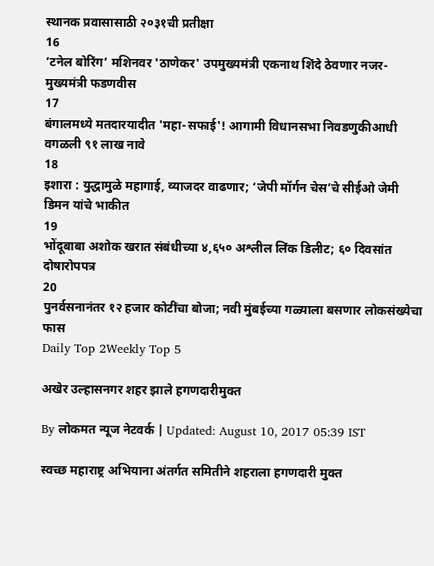स्थानक प्रवासासाठी २०३१ची प्रतीक्षा
16
‘टनेल बोरिंग’ मशिनवर 'ठाणेकर' उपमुख्यमंत्री एकनाथ शिंदे ठेवणार नजर- मुख्यमंत्री फडणवीस
17
बंगालमध्ये मतदारयादीत 'महा-सफाई'! आगामी विधानसभा निवडणुकीआधी वगळली ९१ लाख नावे
18
इशारा : युद्धामुळे महागाई, व्याजदर वाढणार; ‘जेपी मॉर्गन चेस’चे सीईओ जेमी डिमन यांचे भाकीत
19
भोंदूबाबा अशोक खरात संबंधीच्या ४,६५० अश्लील लिंक डिलीट; ६० दिवसांत दोषारोपपत्र
20
पुनर्वसनानंतर १२ हजार कोटींचा बोजा; नवी मुंबईच्या गळ्याला बसणार लोकसंख्येचा फास
Daily Top 2Weekly Top 5

अखेर उल्हासनगर शहर झाले हगणदारीमुक्त

By लोकमत न्यूज नेटवर्क | Updated: August 10, 2017 05:39 IST

स्वच्छ महाराष्ट्र अभियाना अंतर्गत समितीने शहराला हगणदारी मुक्त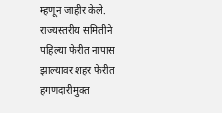म्हणून जाहीर केले. राज्यस्तरीय समितीने पहिल्या फेरीत नापास झाल्यावर शहर फेरीत हगणदारीमुक्त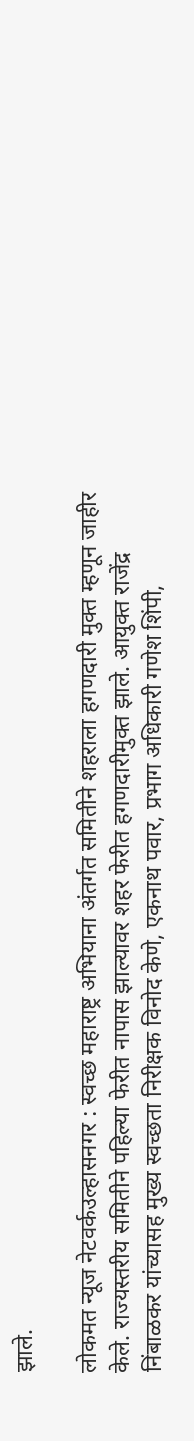झाले.

लोकमत न्यूज नेटवर्कउल्हासनगर : स्वच्छ महाराष्ट्र अभियाना अंतर्गत समितीने शहराला हगणदारी मुक्त म्हणून जाहीर केले. राज्यस्तरीय समितीने पहिल्या फेरीत नापास झाल्यावर शहर फेरीत हगणदारीमुक्त झाले. आयुक्त राजेंद्र निंबाळकर यांच्यासह मुख्य स्वच्छता निरीक्षक विनोद केणे, एकनाथ पवार, प्रभाग अधिकारी गणेश शिंपी,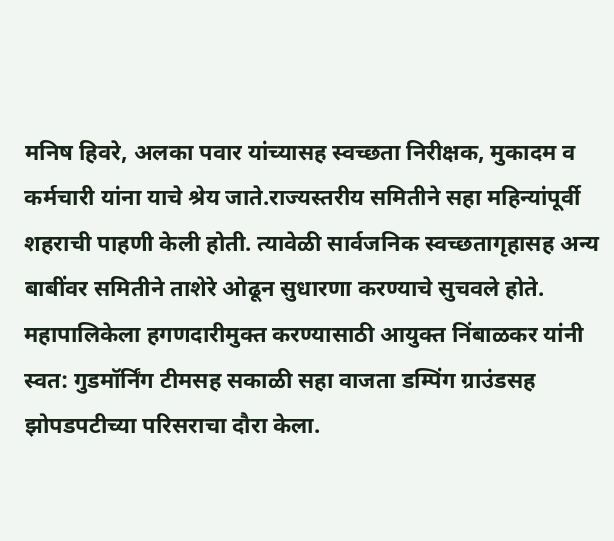मनिष हिवरे, अलका पवार यांच्यासह स्वच्छता निरीक्षक, मुकादम व कर्मचारी यांना याचे श्रेय जाते.राज्यस्तरीय समितीने सहा महिन्यांपूर्वी शहराची पाहणी केली होती. त्यावेळी सार्वजनिक स्वच्छतागृहासह अन्य बाबींवर समितीने ताशेरे ओढून सुधारणा करण्याचे सुचवले होते. महापालिकेला हगणदारीमुक्त करण्यासाठी आयुक्त निंबाळकर यांनी स्वत: गुडमॉर्निंग टीमसह सकाळी सहा वाजता डम्पिंग ग्राउंडसह झोपडपटीच्या परिसराचा दौरा केला.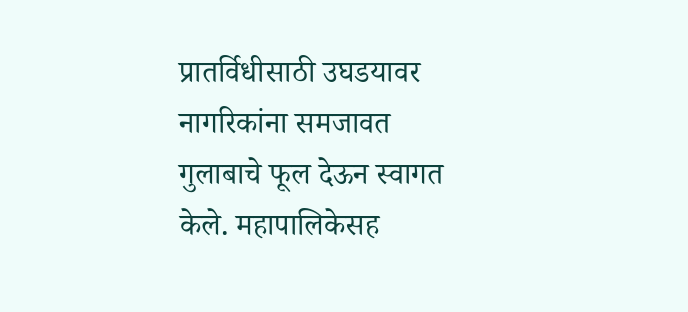प्रातर्विधीसाठी उघडयावर नागरिकांना समजावत गुलाबाचे फूल देऊन स्वागत केले. महापालिकेसह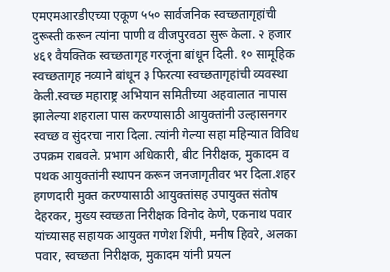एमएमआरडीएच्या एकूण ५५० सार्वजनिक स्वच्छतागृहांची दुरूस्ती करून त्यांना पाणी व वीजपुरवठा सुरू केला. २ हजार ४६१ वैयक्तिक स्वच्छतागृह गरजूंना बांधून दिली. १० सामूहिक स्वच्छतागृह नव्याने बांधून ३ फिरत्या स्वच्छतागृहांची व्यवस्था केली.स्वच्छ महाराष्ट्र अभियान समितीच्या अहवालात नापास झालेल्या शहराला पास करण्यासाठी आयुक्तांनी उल्हासनगर स्वच्छ व सुंदरचा नारा दिला. त्यांनी गेल्या सहा महिन्यात विविध उपक्रम राबवले. प्रभाग अधिकारी, बीट निरीक्षक, मुकादम व पथक आयुक्तांनी स्थापन करून जनजागृतीवर भर दिला.शहर हगणदारी मुक्त करण्यासाठी आयुक्तांसह उपायुक्त संतोष देहरकर, मुख्य स्वच्छता निरीक्षक विनोद केणे, एकनाथ पवार यांच्यासह सहायक आयुक्त गणेश शिंपी, मनीष हिवरे, अलका पवार, स्वच्छता निरीक्षक, मुकादम यांनी प्रयत्न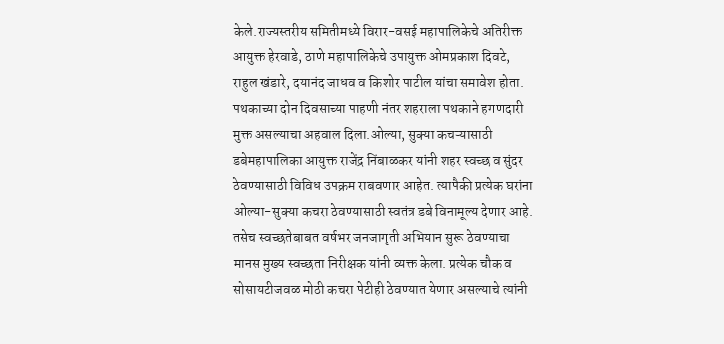केले.राज्यस्तरीय समितीमध्ये विरार-वसई महापालिकेचे अतिरीक्त आयुक्त हेरवाडे, ठाणे महापालिकेचे उपायुक्त ओमप्रकाश दिवटे, राहुल खंडारे, दयानंद जाधव व किशोर पाटील यांचा समावेश होता. पथकाच्या दोन दिवसाच्या पाहणी नंतर शहराला पथकाने हगणदारी मुक्त असल्याचा अहवाल दिला.ओल्या, सुक्या कचऱ्यासाठी डबेमहापालिका आयुक्त राजेंद्र निंबाळकर यांनी शहर स्वच्छ व सुंदर ठेवण्यासाठी विविध उपक्रम राबवणार आहेत. त्यापैकी प्रत्येक घरांना ओल्या-सुक्या कचरा ठेवण्यासाठी स्वतंत्र डबे विनामूल्य देणार आहे. तसेच स्वच्छतेबाबत वर्षभर जनजागृती अभियान सुरू ठेवण्याचा मानस मुख्य स्वच्छता निरीक्षक यांनी व्यक्त केला. प्रत्येक चौक व सोसायटीजवळ मोठी कचरा पेटीही ठेवण्यात येणार असल्याचे त्यांनी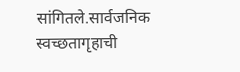सांगितले.सार्वजनिक स्वच्छतागृहाची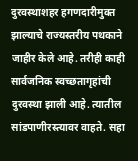दुरवस्थाशहर हगणदारीमुक्त झाल्याचे राज्यस्तरीय पथकाने जाहीर केले आहे. तरीही काही सार्वजनिक स्वच्छतागृहांची दुरवस्था झाली आहे. त्यातील सांडपाणीरस्त्यावर वाहते. सहा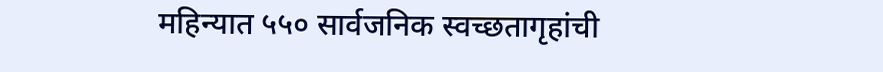महिन्यात ५५० सार्वजनिक स्वच्छतागृहांची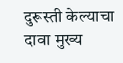दुरूस्ती केल्याचा दावा मुख्य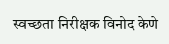स्वच्छता निरीक्षक विनोद केणे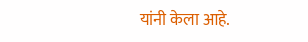यांनी केला आहे.